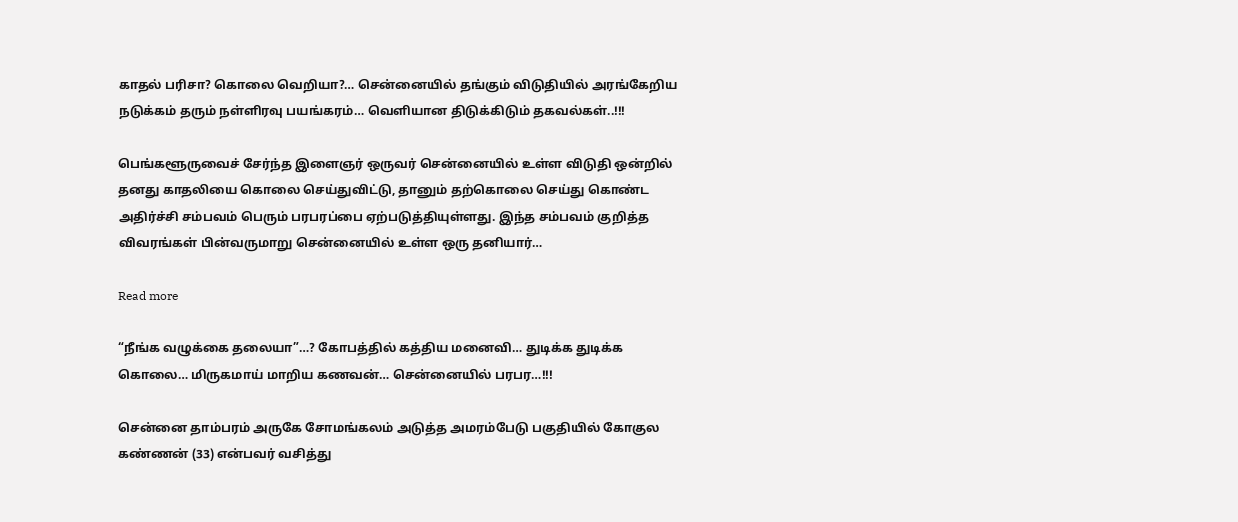காதல் பரிசா? கொலை வெறியா?… சென்னையில் தங்கும் விடுதியில் அரங்கேறிய நடுக்கம் தரும் நள்ளிரவு பயங்கரம்… வெளியான திடுக்கிடும் தகவல்கள்..!!!

பெங்களூருவைச் சேர்ந்த இளைஞர் ஒருவர் சென்னையில் உள்ள விடுதி ஒன்றில் தனது காதலியை கொலை செய்துவிட்டு, தானும் தற்கொலை செய்து கொண்ட அதிர்ச்சி சம்பவம் பெரும் பரபரப்பை ஏற்படுத்தியுள்ளது. இந்த சம்பவம் குறித்த விவரங்கள் பின்வருமாறு சென்னையில் உள்ள ஒரு தனியார்…

Read more

“நீங்க வழுக்கை தலையா”…? கோபத்தில் கத்திய மனைவி… துடிக்க துடிக்க கொலை… மிருகமாய் மாறிய கணவன்… சென்னையில் பரபர…!!!

சென்னை தாம்பரம் அருகே சோமங்கலம் அடுத்த அமரம்பேடு பகுதியில் கோகுல கண்ணன் (33) என்பவர் வசித்து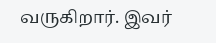வருகிறார். இவர்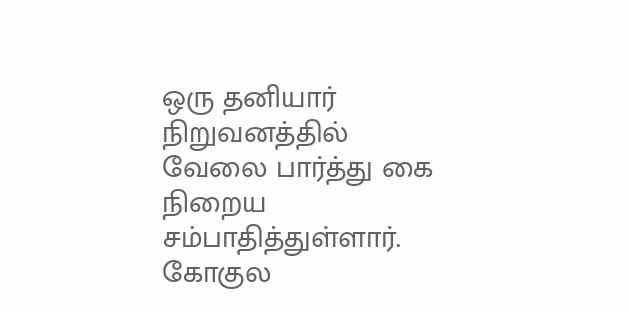ஒரு தனியார் நிறுவனத்தில் வேலை பார்த்து கை நிறைய சம்பாதித்துள்ளார். கோகுல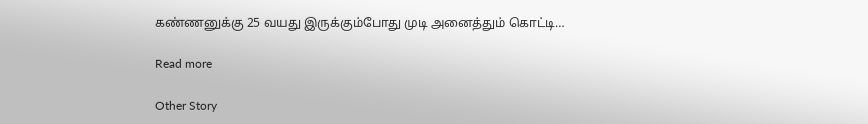கண்ணனுக்கு 25 வயது இருக்கும்போது முடி அனைத்தும் கொட்டி…

Read more

Other Story